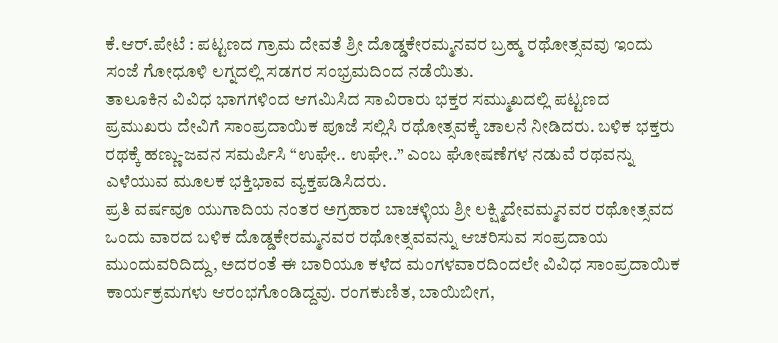ಕೆ.ಆರ್.ಪೇಟೆ : ಪಟ್ಟಣದ ಗ್ರಾಮ ದೇವತೆ ಶ್ರೀ ದೊಡ್ಡಕೇರಮ್ಮನವರ ಬ್ರಹ್ಮ ರಥೋತ್ಸವವು ಇಂದು ಸಂಜೆ ಗೋಧೂಳಿ ಲಗ್ನದಲ್ಲಿ ಸಡಗರ ಸಂಭ್ರಮದಿಂದ ನಡೆಯಿತು.
ತಾಲೂಕಿನ ವಿವಿಧ ಭಾಗಗಳಿಂದ ಆಗಮಿಸಿದ ಸಾವಿರಾರು ಭಕ್ತರ ಸಮ್ಮುಖದಲ್ಲಿ ಪಟ್ಟಣದ ಪ್ರಮುಖರು ದೇವಿಗೆ ಸಾಂಪ್ರದಾಯಿಕ ಪೂಜೆ ಸಲ್ಲಿಸಿ ರಥೋತ್ಸವಕ್ಕೆ ಚಾಲನೆ ನೀಡಿದರು. ಬಳಿಕ ಭಕ್ತರು ರಥಕ್ಕೆ ಹಣ್ಣು-ಜವನ ಸಮರ್ಪಿಸಿ “ಉಘೇ.. ಉಘೇ..” ಎಂಬ ಘೋಷಣೆಗಳ ನಡುವೆ ರಥವನ್ನು ಎಳೆಯುವ ಮೂಲಕ ಭಕ್ತಿಭಾವ ವ್ಯಕ್ತಪಡಿಸಿದರು.
ಪ್ರತಿ ವರ್ಷವೂ ಯುಗಾದಿಯ ನಂತರ ಅಗ್ರಹಾರ ಬಾಚಳ್ಳಿಯ ಶ್ರೀ ಲಕ್ಷ್ಮಿದೇವಮ್ಮನವರ ರಥೋತ್ಸವದ ಒಂದು ವಾರದ ಬಳಿಕ ದೊಡ್ಡಕೇರಮ್ಮನವರ ರಥೋತ್ಸವವನ್ನು ಆಚರಿಸುವ ಸಂಪ್ರದಾಯ ಮುಂದುವರಿದಿದ್ದು, ಅದರಂತೆ ಈ ಬಾರಿಯೂ ಕಳೆದ ಮಂಗಳವಾರದಿಂದಲೇ ವಿವಿಧ ಸಾಂಪ್ರದಾಯಿಕ ಕಾರ್ಯಕ್ರಮಗಳು ಆರಂಭಗೊಂಡಿದ್ದವು. ರಂಗಕುಣಿತ, ಬಾಯಿಬೀಗ,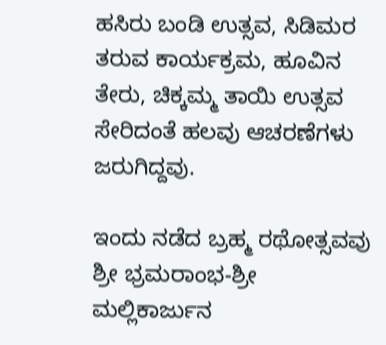ಹಸಿರು ಬಂಡಿ ಉತ್ಸವ, ಸಿಡಿಮರ ತರುವ ಕಾರ್ಯಕ್ರಮ, ಹೂವಿನ ತೇರು, ಚಿಕ್ಕಮ್ಮ ತಾಯಿ ಉತ್ಸವ ಸೇರಿದಂತೆ ಹಲವು ಆಚರಣೆಗಳು ಜರುಗಿದ್ದವು.

ಇಂದು ನಡೆದ ಬ್ರಹ್ಮ ರಥೋತ್ಸವವು ಶ್ರೀ ಭ್ರಮರಾಂಭ-ಶ್ರೀ ಮಲ್ಲಿಕಾರ್ಜುನ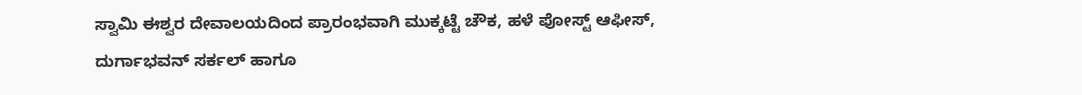ಸ್ವಾಮಿ ಈಶ್ವರ ದೇವಾಲಯದಿಂದ ಪ್ರಾರಂಭವಾಗಿ ಮುಕ್ಕಟ್ಟೆ ಚೌಕ, ಹಳೆ ಪೋಸ್ಟ್ ಆಫೀಸ್, ದುರ್ಗಾಭವನ್ ಸರ್ಕಲ್ ಹಾಗೂ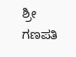ಶ್ರೀ ಗಣಪತಿ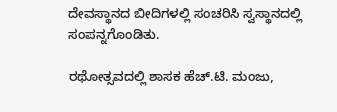ದೇವಸ್ಥಾನದ ಬೀದಿಗಳಲ್ಲಿ ಸಂಚರಿಸಿ ಸ್ವಸ್ಥಾನದಲ್ಲಿ ಸಂಪನ್ನಗೊಂಡಿತು.

ರಥೋತ್ಸವದಲ್ಲಿ ಶಾಸಕ ಹೆಚ್.ಟಿ. ಮಂಜು,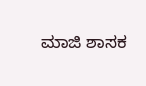ಮಾಜಿ ಶಾಸಕ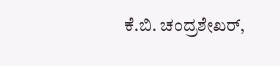ಕೆ.ಬಿ. ಚಂದ್ರಶೇಖರ್,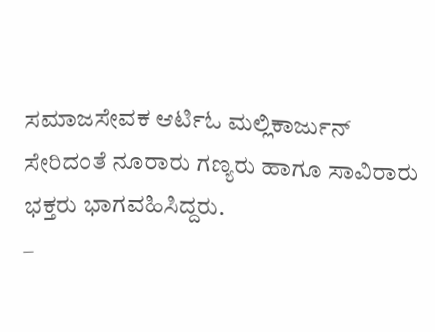ಸಮಾಜಸೇವಕ ಆರ್ಟಿಓ ಮಲ್ಲಿಕಾರ್ಜುನ್ ಸೇರಿದಂತೆ ನೂರಾರು ಗಣ್ಯರು ಹಾಗೂ ಸಾವಿರಾರು ಭಕ್ತರು ಭಾಗವಹಿಸಿದ್ದರು.
–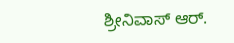ಶ್ರೀನಿವಾಸ್ ಆರ್.